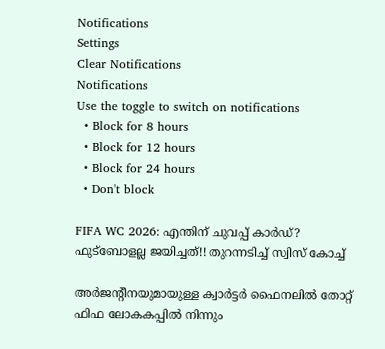Notifications
Settings
Clear Notifications
Notifications
Use the toggle to switch on notifications
  • Block for 8 hours
  • Block for 12 hours
  • Block for 24 hours
  • Don't block

FIFA WC 2026: എന്തിന് ചുവപ്പ് കാര്‍ഡ്? ഫുട്‌ബോളല്ല ജയിച്ചത്!! തുറന്നടിച്ച് സ്വിസ് കോച്ച്

അര്‍ജന്റീനയുമായുള്ള ക്വാര്‍ട്ടര്‍ ഫൈനലില്‍ തോറ്റ് ഫിഫ ലോകകപ്പില്‍ നിന്നും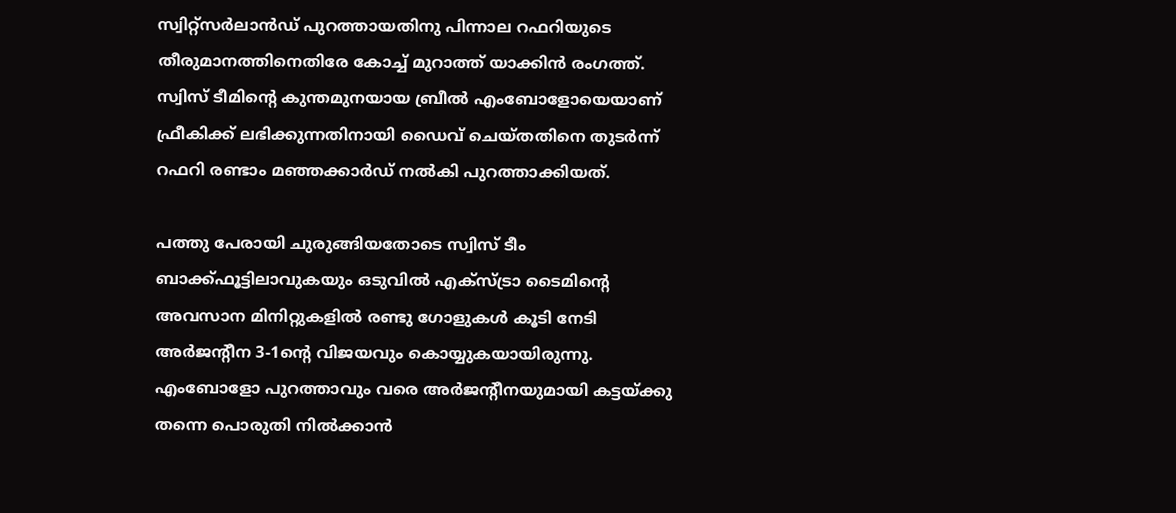സ്വിറ്റ്‌സര്‍ലാന്‍ഡ് പുറത്തായതിനു പിന്നാല റഫറിയുടെ തീരുമാനത്തിനെതിരേ കോച്ച് മുറാത്ത് യാക്കിന്‍ രംഗത്ത്. സ്വിസ് ടീമിന്റെ കുന്തമുനയായ ബ്രീല്‍ എംബോളോയെയാണ് ഫ്രീകിക്ക് ലഭിക്കുന്നതിനായി ഡൈവ് ചെയ്തതിനെ തുടര്‍ന്ന് റഫറി രണ്ടാം മഞ്ഞക്കാര്‍ഡ് നല്‍കി പുറത്താക്കിയത്.

പത്തു പേരായി ചുരുങ്ങിയതോടെ സ്വിസ് ടീം ബാക്ക്ഫൂട്ടിലാവുകയും ഒടുവില്‍ എക്‌സ്ട്രാ ടൈമിന്റെ അവസാന മിനിറ്റുകളില്‍ രണ്ടു ഗോളുകള്‍ കൂടി നേടി അര്‍ജന്റീന 3-1ന്റെ വിജയവും കൊയ്യുകയായിരുന്നു. എംബോളോ പുറത്താവും വരെ അര്‍ജന്റീനയുമായി കട്ടയ്ക്കു തന്നെ പൊരുതി നില്‍ക്കാന്‍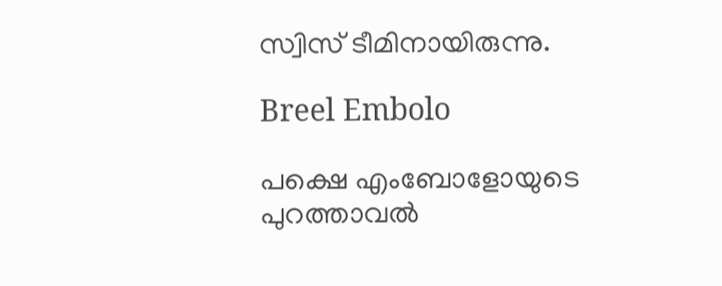സ്വിസ് ടീമിനായിരുന്നു.

Breel Embolo

പക്ഷെ എംബോളോയുടെ പുറത്താവല്‍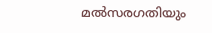മല്‍സരഗതിയും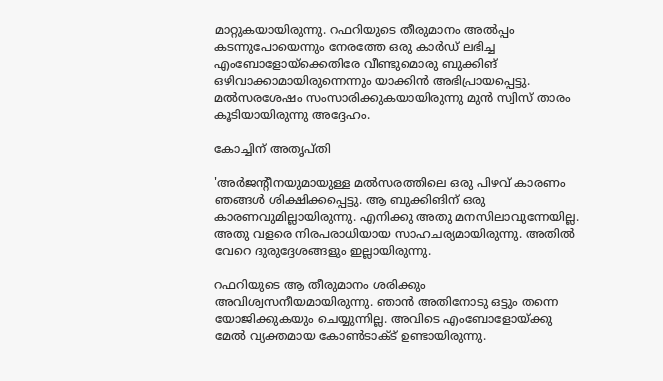മാറ്റുകയായിരുന്നു. റഫറിയുടെ തീരുമാനം അല്‍പ്പം കടന്നുപോയെന്നും നേരത്തേ ഒരു കാര്‍ഡ് ലഭിച്ച എംബോളോയ്‌ക്കെതിരേ വീണ്ടുമൊരു ബുക്കിങ് ഒഴിവാക്കാമായിരുന്നെന്നും യാക്കിന്‍ അഭിപ്രായപ്പെട്ടു. മല്‍സരശേഷം സംസാരിക്കുകയായിരുന്നു മുന്‍ സ്വിസ് താരം കൂടിയായിരുന്നു അദ്ദേഹം.

കോച്ചിന് അതൃപ്തി

'അര്‍ജന്റീനയുമായുള്ള മല്‍സരത്തിലെ ഒരു പിഴവ് കാരണം ഞങ്ങള്‍ ശിക്ഷിക്കപ്പെട്ടു. ആ ബുക്കിങിന് ഒരു കാരണവുമില്ലായിരുന്നു. എനിക്കു അതു മനസിലാവുന്നേയില്ല. അതു വളരെ നിരപരാധിയായ സാഹചര്യമായിരുന്നു. അതില്‍ വേറെ ദുരുദ്ദേശങ്ങളും ഇല്ലായിരുന്നു.

റഫറിയുടെ ആ തീരുമാനം ശരിക്കും അവിശ്വസനീയമായിരുന്നു. ഞാന്‍ അതിനോടു ഒട്ടും തന്നെ യോജിക്കുകയും ചെയ്യുന്നില്ല. അവിടെ എംബോളോയ്ക്കു മേല്‍ വ്യക്തമായ കോണ്‍ടാക്ട് ഉണ്ടായിരുന്നു.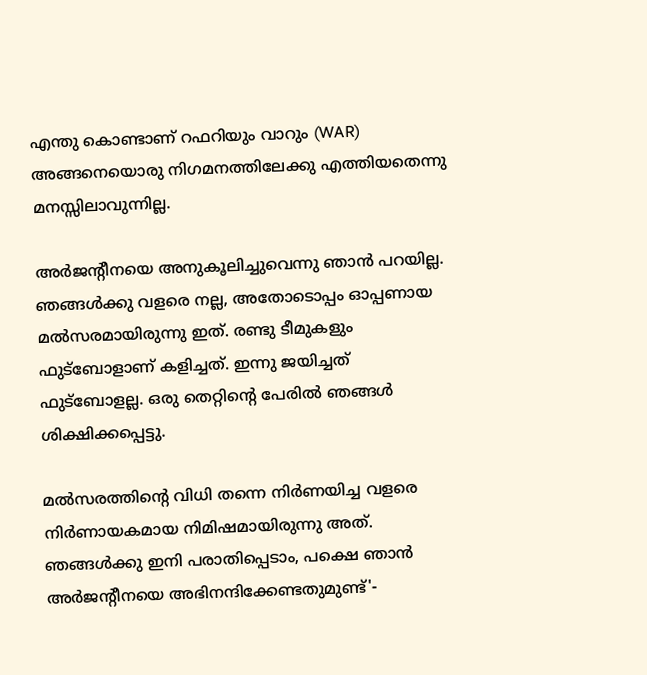എന്തു കൊണ്ടാണ് റഫറിയും വാറും (WAR) അങ്ങനെയൊരു നിഗമനത്തിലേക്കു എത്തിയതെന്നു മനസ്സിലാവുന്നില്ല.

അര്‍ജന്റീനയെ അനുകൂലിച്ചുവെന്നു ഞാന്‍ പറയില്ല. ഞങ്ങള്‍ക്കു വളരെ നല്ല, അതോടൊപ്പം ഓപ്പണായ മല്‍സരമായിരുന്നു ഇത്. രണ്ടു ടീമുകളും ഫുട്‌ബോളാണ് കളിച്ചത്. ഇന്നു ജയിച്ചത് ഫുട്‌ബോളല്ല. ഒരു തെറ്റിന്റെ പേരില്‍ ഞങ്ങള്‍ ശിക്ഷിക്കപ്പെട്ടു.

മല്‍സരത്തിന്റെ വിധി തന്നെ നിര്‍ണയിച്ച വളരെ നിര്‍ണായകമായ നിമിഷമായിരുന്നു അത്. ഞങ്ങള്‍ക്കു ഇനി പരാതിപ്പെടാം, പക്ഷെ ഞാന്‍ അര്‍ജന്റീനയെ അഭിനന്ദിക്കേണ്ടതുമുണ്ട്'-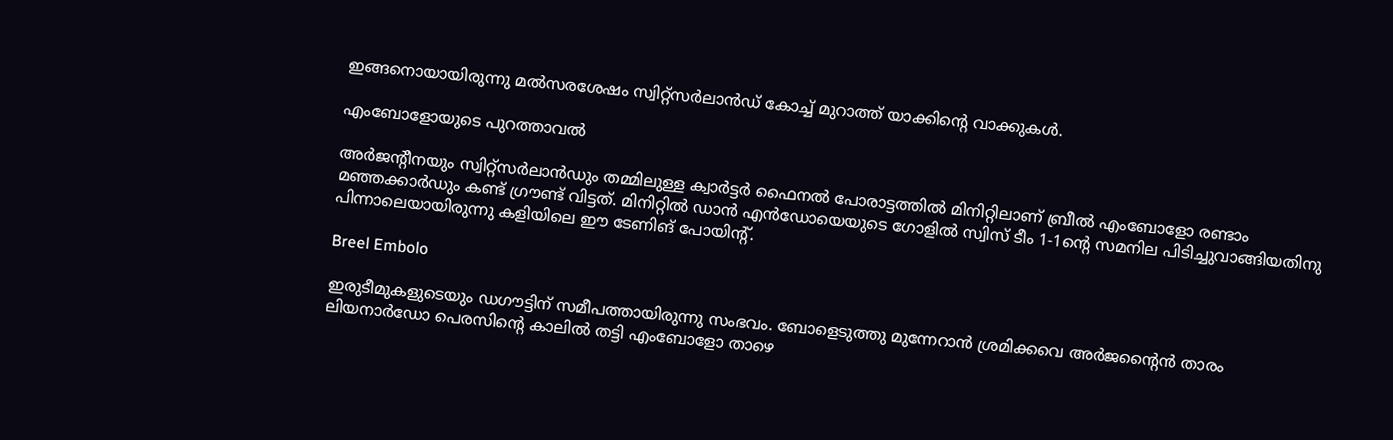ഇങ്ങനൊയായിരുന്നു മല്‍സരശേഷം സ്വിറ്റ്‌സര്‍ലാന്‍ഡ് കോച്ച് മുറാത്ത് യാക്കിന്റെ വാക്കുകള്‍.

എംബോളോയുടെ പുറത്താവല്‍

അര്‍ജന്റീനയും സ്വിറ്റ്‌സര്‍ലാന്‍ഡും തമ്മിലുള്ള ക്വാര്‍ട്ടര്‍ ഫൈനല്‍ പോരാട്ടത്തില്‍ മിനിറ്റിലാണ് ബ്രീല്‍ എംബോളോ രണ്ടാം മഞ്ഞക്കാര്‍ഡും കണ്ട് ഗ്രൗണ്ട് വിട്ടത്. മിനിറ്റില്‍ ഡാന്‍ എന്‍ഡോയെയുടെ ഗോളില്‍ സ്വിസ് ടീം 1-1ന്റെ സമനില പിടിച്ചുവാങ്ങിയതിനു പിന്നാലെയായിരുന്നു കളിയിലെ ഈ ടേണിങ് പോയിന്റ്.

Breel Embolo

ഇരുടീമുകളുടെയും ഡഗൗട്ടിന് സമീപത്തായിരുന്നു സംഭവം. ബോളെടുത്തു മുന്നേറാന്‍ ശ്രമിക്കവെ അര്‍ജന്റൈന്‍ താരം ലിയനാര്‍ഡോ പെരസിന്റെ കാലില്‍ തട്ടി എംബോളോ താഴെ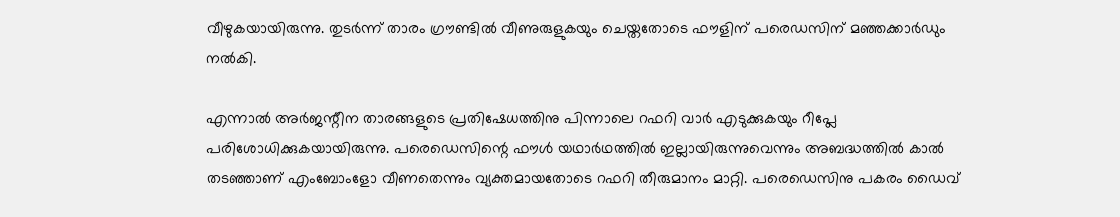വീഴുകയായിരുന്നു. തുടര്‍ന്ന് താരം ഗ്രൗണ്ടില്‍ വീണുരുളുകയും ചെയ്തതോടെ ഫൗളിന് പരെഡസിന് മഞ്ഞക്കാര്‍ഡും നല്‍കി.

എന്നാല്‍ അര്‍ജന്റീന താരങ്ങളുടെ പ്രതിഷേധത്തിനു പിന്നാലെ റഫറി വാര്‍ എടുക്കുകയും റീപ്ലേ പരിശോധിക്കുകയായിരുന്നു. പരെഡെസിന്റെ ഫൗള്‍ യഥാര്‍ഥത്തില്‍ ഇല്ലായിരുന്നുവെന്നും അബദ്ധത്തില്‍ കാല്‍ തടഞ്ഞാണ് എംബോംളോ വീണതെന്നും വ്യക്തമായതോടെ റഫറി തീരുമാനം മാറ്റി. പരെഡെസിനു പകരം ഡൈവ്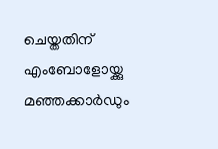ചെയ്തതിന് എംബോളോയ്ക്കു മഞ്ഞക്കാര്‍ഡും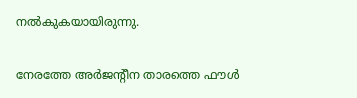നല്‍കുകയായിരുന്നു.

നേരത്തേ അര്‍ജന്റീന താരത്തെ ഫൗള്‍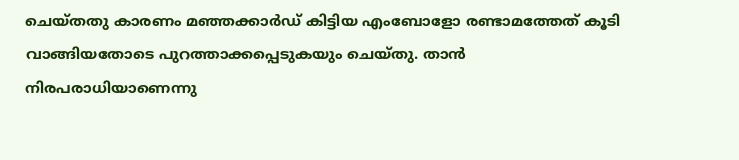ചെയ്തതു കാരണം മഞ്ഞക്കാര്‍ഡ് കിട്ടിയ എംബോളോ രണ്ടാമത്തേത് കൂടി വാങ്ങിയതോടെ പുറത്താക്കപ്പെടുകയും ചെയ്തു. താന്‍ നിരപരാധിയാണെന്നു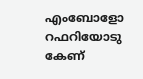എംബോളോ റഫറിയോടു കേണ്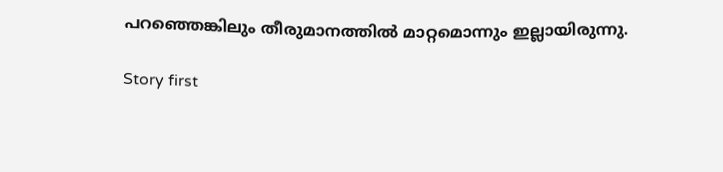പറഞ്ഞെങ്കിലും തീരുമാനത്തില്‍ മാറ്റമൊന്നും ഇല്ലായിരുന്നു.

Story first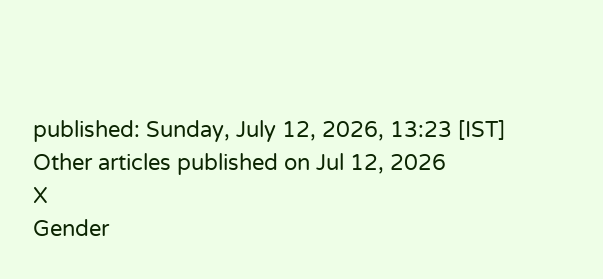published: Sunday, July 12, 2026, 13:23 [IST]
Other articles published on Jul 12, 2026
X
Gender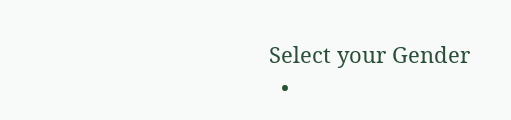Select your Gender
  •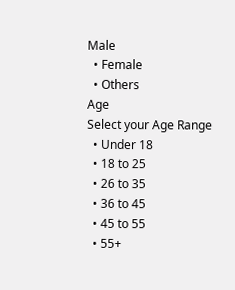Male
  • Female
  • Others
Age
Select your Age Range
  • Under 18
  • 18 to 25
  • 26 to 35
  • 36 to 45
  • 45 to 55
  • 55+